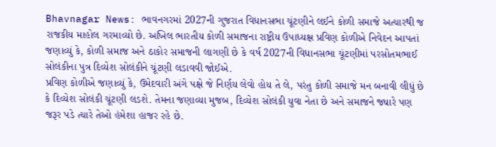Bhavnagar News: ભાવનગરમાં 2027ની ગુજરાત વિધાનસભા ચૂંટણીને લઈને કોળી સમાજે અત્યારથી જ રાજકીય માહોલ ગરમાવ્યો છે. અખિલ ભારતીય કોળી સમાજના રાષ્ટ્રીય ઉપાધ્યક્ષ પ્રવિણ કોળીએ નિવેદન આપતાં જણાવ્યું કે, કોળી સમાજ અને ઠાકોર સમાજની લાગણી છે કે વર્ષ 2027ની વિધાનસભા ચૂંટણીમાં પરસોતમભાઈ સોલંકીના પુત્ર દિવ્યેશ સોલંકીને ચૂંટણી લડાવવી જોઈએ.
પ્રવિણ કોળીએ જણાવ્યું કે, ઉમેદવારી અંગે પક્ષે જે નિર્ણય લેવો હોય તે લે, પરંતુ કોળી સમાજે મન બનાવી લીધું છે કે દિવ્યેશ સોલંકી ચૂંટણી લડશે. તેમના જણાવ્યા મુજબ, દિવ્યેશ સોલંકી યુવા નેતા છે અને સમાજને જ્યારે પણ જરૂર પડે ત્યારે તેઓ હંમેશા હાજર રહે છે.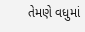તેમણે વધુમાં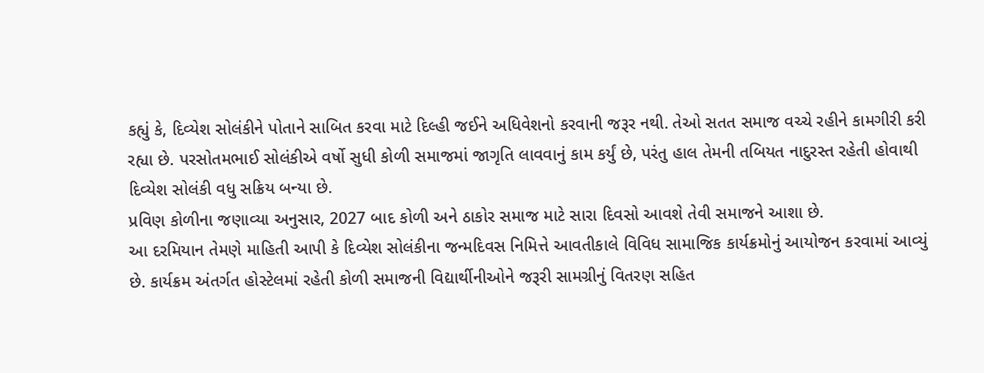કહ્યું કે, દિવ્યેશ સોલંકીને પોતાને સાબિત કરવા માટે દિલ્હી જઈને અધિવેશનો કરવાની જરૂર નથી. તેઓ સતત સમાજ વચ્ચે રહીને કામગીરી કરી રહ્યા છે. પરસોતમભાઈ સોલંકીએ વર્ષો સુધી કોળી સમાજમાં જાગૃતિ લાવવાનું કામ કર્યું છે, પરંતુ હાલ તેમની તબિયત નાદુરસ્ત રહેતી હોવાથી દિવ્યેશ સોલંકી વધુ સક્રિય બન્યા છે.
પ્રવિણ કોળીના જણાવ્યા અનુસાર, 2027 બાદ કોળી અને ઠાકોર સમાજ માટે સારા દિવસો આવશે તેવી સમાજને આશા છે.
આ દરમિયાન તેમણે માહિતી આપી કે દિવ્યેશ સોલંકીના જન્મદિવસ નિમિત્તે આવતીકાલે વિવિધ સામાજિક કાર્યક્રમોનું આયોજન કરવામાં આવ્યું છે. કાર્યક્રમ અંતર્ગત હોસ્ટેલમાં રહેતી કોળી સમાજની વિદ્યાર્થીનીઓને જરૂરી સામગ્રીનું વિતરણ સહિત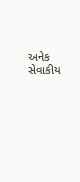અનેક સેવાકીય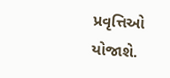પ્રવૃત્તિઓ યોજાશે.